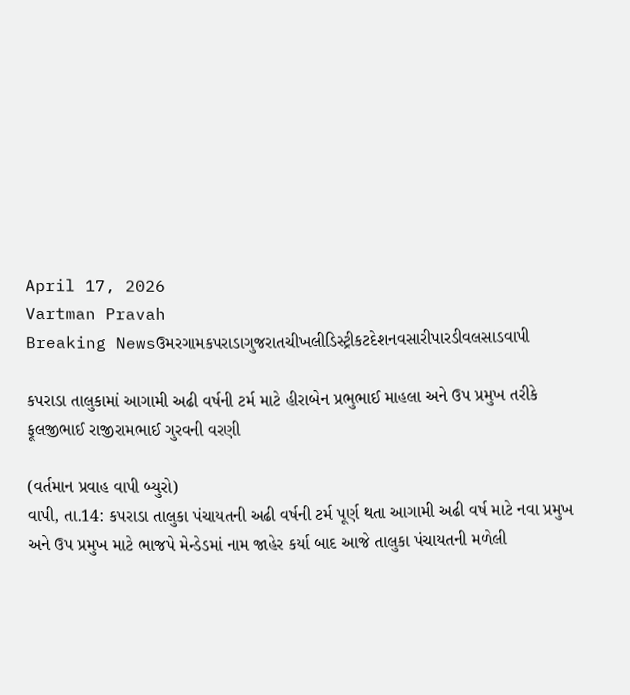April 17, 2026
Vartman Pravah
Breaking Newsઉમરગામકપરાડાગુજરાતચીખલીડિસ્ટ્રીકટદેશનવસારીપારડીવલસાડવાપી

કપરાડા તાલુકામાં આગામી અઢી વર્ષની ટર્મ માટે હીરાબેન પ્રભુભાઈ માહલા અને ઉપ પ્રમુખ તરીકે ફૂલજીભાઈ રાજીરામભાઈ ગુરવની વરણી

(વર્તમાન પ્રવાહ વાપી બ્‍યુરો)
વાપી, તા.14: કપરાડા તાલુકા પંચાયતની અઢી વર્ષની ટર્મ પૂર્ણ થતા આગામી અઢી વર્ષ માટે નવા પ્રમુખ અને ઉપ પ્રમુખ માટે ભાજપે મેન્‍ડેડમાં નામ જાહેર કર્યા બાદ આજે તાલુકા પંચાયતની મળેલી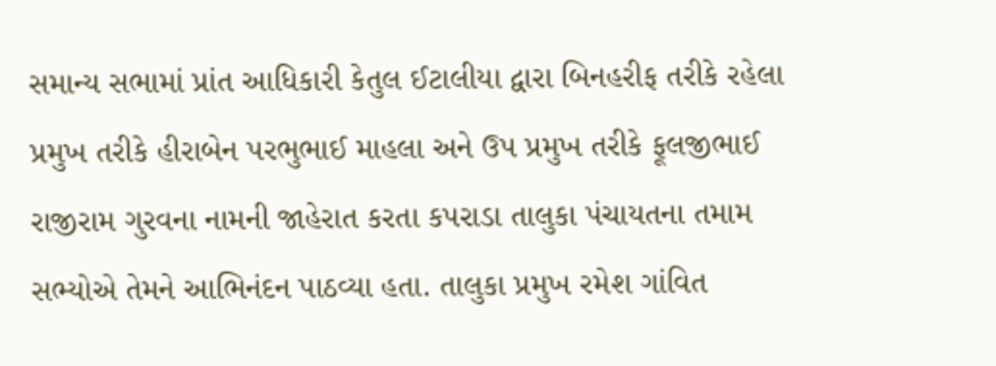સમાન્‍ય સભામાં પ્રાંત આધિકારી કેતુલ ઈટાલીયા દ્વારા બિનહરીફ તરીકે રહેલા પ્રમુખ તરીકે હીરાબેન પરભુભાઈ માહલા અને ઉપ પ્રમુખ તરીકે ફૂલજીભાઈ રાજીરામ ગુરવના નામની જાહેરાત કરતા કપરાડા તાલુકા પંચાયતના તમામ સભ્‍યોએ તેમને આભિનંદન પાઠવ્‍યા હતા. તાલુકા પ્રમુખ રમેશ ગાંવિત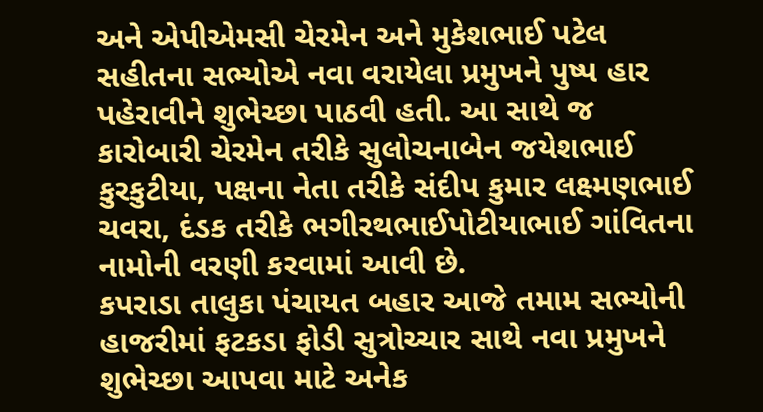અને એપીએમસી ચેરમેન અને મુકેશભાઈ પટેલ સહીતના સભ્‍યોએ નવા વરાયેલા પ્રમુખને પુષ્‍પ હાર પહેરાવીને શુભેચ્‍છા પાઠવી હતી. આ સાથે જ કારોબારી ચેરમેન તરીકે સુલોચનાબેન જયેશભાઈ કુરકુટીયા, પક્ષના નેતા તરીકે સંદીપ કુમાર લક્ષ્મણભાઈ ચવરા, દંડક તરીકે ભગીરથભાઈપોટીયાભાઈ ગાંવિતના નામોની વરણી કરવામાં આવી છે.
કપરાડા તાલુકા પંચાયત બહાર આજે તમામ સભ્‍યોની હાજરીમાં ફટકડા ફોડી સુત્રોચ્‍ચાર સાથે નવા પ્રમુખને શુભેચ્‍છા આપવા માટે અનેક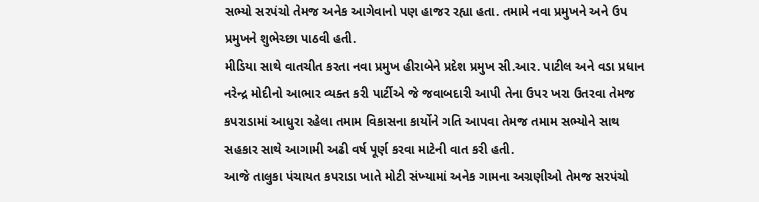સભ્‍યો સરપંચો તેમજ અનેક આગેવાનો પણ હાજર રહ્યા હતા. તમામે નવા પ્રમુખને અને ઉપ પ્રમુખને શુભેચ્‍છા પાઠવી હતી.
મીડિયા સાથે વાતચીત કરતા નવા પ્રમુખ હીરાબેને પ્રદેશ પ્રમુખ સી.આર. પાટીલ અને વડા પ્રધાન નરેન્‍દ્ર મોદીનો આભાર વ્‍યક્‍ત કરી પાર્ટીએ જે જવાબદારી આપી તેના ઉપર ખરા ઉતરવા તેમજ કપરાડામાં આધુરા રહેલા તમામ વિકાસના કાર્યોને ગતિ આપવા તેમજ તમામ સભ્‍યોને સાથ સહકાર સાથે આગામી અઢી વર્ષ પૂર્ણ કરવા માટેની વાત કરી હતી.
આજે તાલુકા પંચાયત કપરાડા ખાતે મોટી સંખ્‍યામાં અનેક ગામના અગ્રણીઓ તેમજ સરપંચો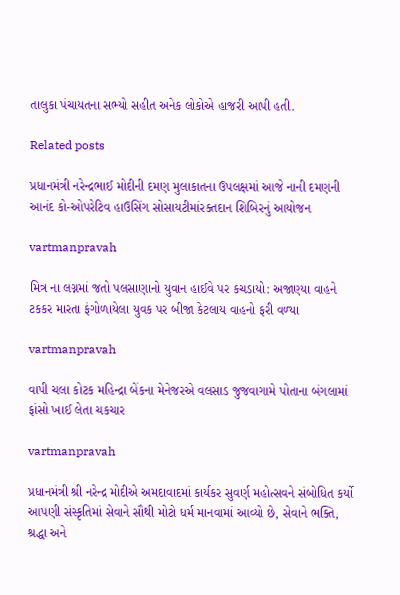તાલુકા પંચાયતના સભ્‍યો સહીત અનેક લોકોએ હાજરી આપી હતી.

Related posts

પ્રધાનમંત્રી નરેન્‍દ્રભાઈ મોદીની દમણ મુલાકાતના ઉપલક્ષમાં આજે નાની દમણની આનંદ કો-ઓપરેટિવ હાઉસિંગ સોસાયટીમાંરક્‍તદાન શિબિરનું આયોજન

vartmanpravah

મિત્ર ના લગ્નમાં જતો પલસાણાનો યુવાન હાઈવે પર કચડાયો: અજાણ્‍યા વાહને ટકકર મારતા ફંગોળાયેલા યુવક પર બીજા કેટલાય વાહનો ફરી વળ્‍યા

vartmanpravah

વાપી ચલા કોટક મહિન્‍દ્રા બેંકના મેનેજરએ વલસાડ જુજવાગામે પોતાના બંગલામાં ફાંસો ખાઈ લેતા ચકચાર

vartmanpravah

પ્રધાનમંત્રી શ્રી નરેન્દ્ર મોદીએ અમદાવાદમાં કાર્યકર સુવર્ણ મહોત્સવને સંબોધિત કર્યો આપણી સંસ્કૃતિમાં સેવાને સૌથી મોટો ધર્મ માનવામાં આવ્યો છે, સેવાને ભક્તિ, શ્રદ્ધા અને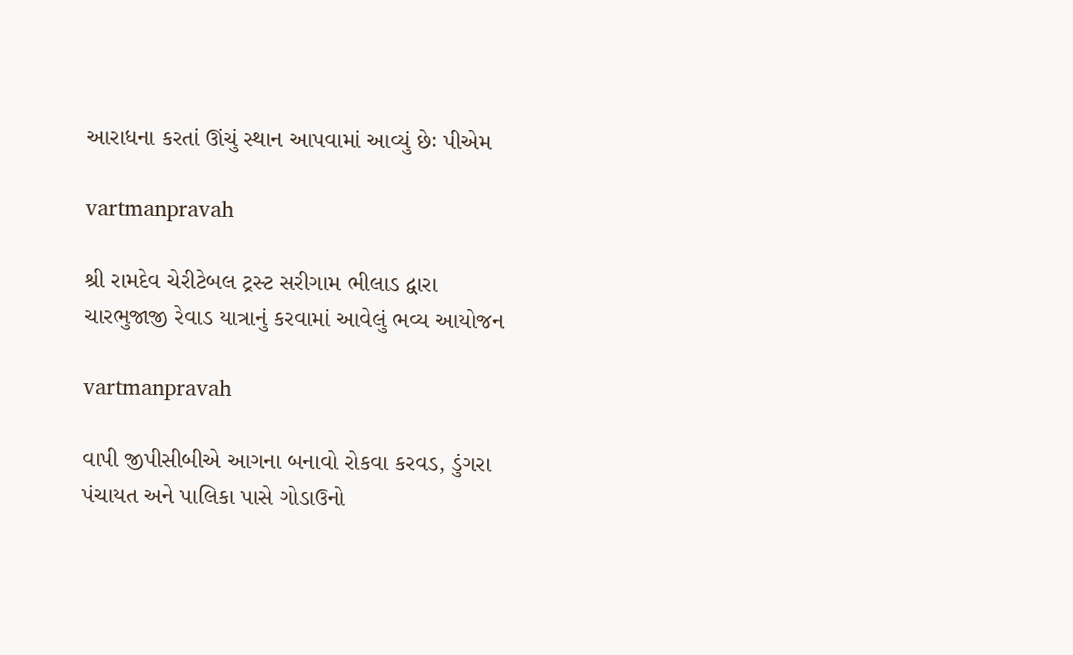આરાધના કરતાં ઊંચું સ્થાન આપવામાં આવ્યું છેઃ પીએમ

vartmanpravah

શ્રી રામદેવ ચેરીટેબલ ટ્રસ્‍ટ સરીગામ ભીલાડ દ્વારા ચારભુજાજી રેવાડ યાત્રાનું કરવામાં આવેલું ભવ્‍ય આયોજન

vartmanpravah

વાપી જીપીસીબીએ આગના બનાવો રોકવા કરવડ, ડુંગરા પંચાયત અને પાલિકા પાસે ગોડાઉનો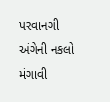પરવાનગી અંગેની નકલો મંગાવી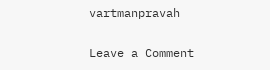vartmanpravah

Leave a Comment